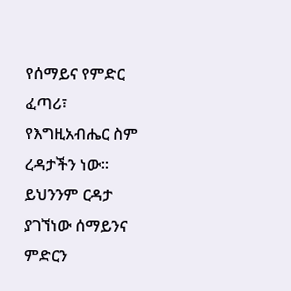የሰማይና የምድር ፈጣሪ፣ የእግዚአብሔር ስም ረዳታችን ነው።
ይህንንም ርዳታ ያገኘነው ሰማይንና ምድርን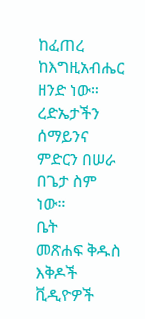ከፈጠረ ከእግዚአብሔር ዘንድ ነው።
ረድኤታችን ሰማይንና ምድርን በሠራ በጌታ ስም ነው።
ቤት
መጽሐፍ ቅዱስ
እቅዶች
ቪዲዮዎች